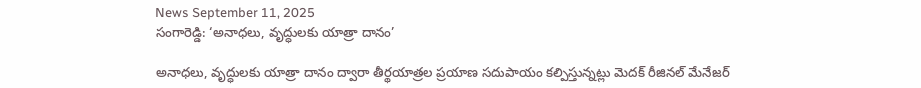News September 11, 2025
సంగారెడ్డి: ‘అనాధలు, వృద్ధులకు యాత్రా దానం’

అనాధలు, వృద్ధులకు యాత్రా దానం ద్వారా తీర్థయాత్రల ప్రయాణ సదుపాయం కల్పిస్తున్నట్లు మెదక్ రీజినల్ మేనేజర్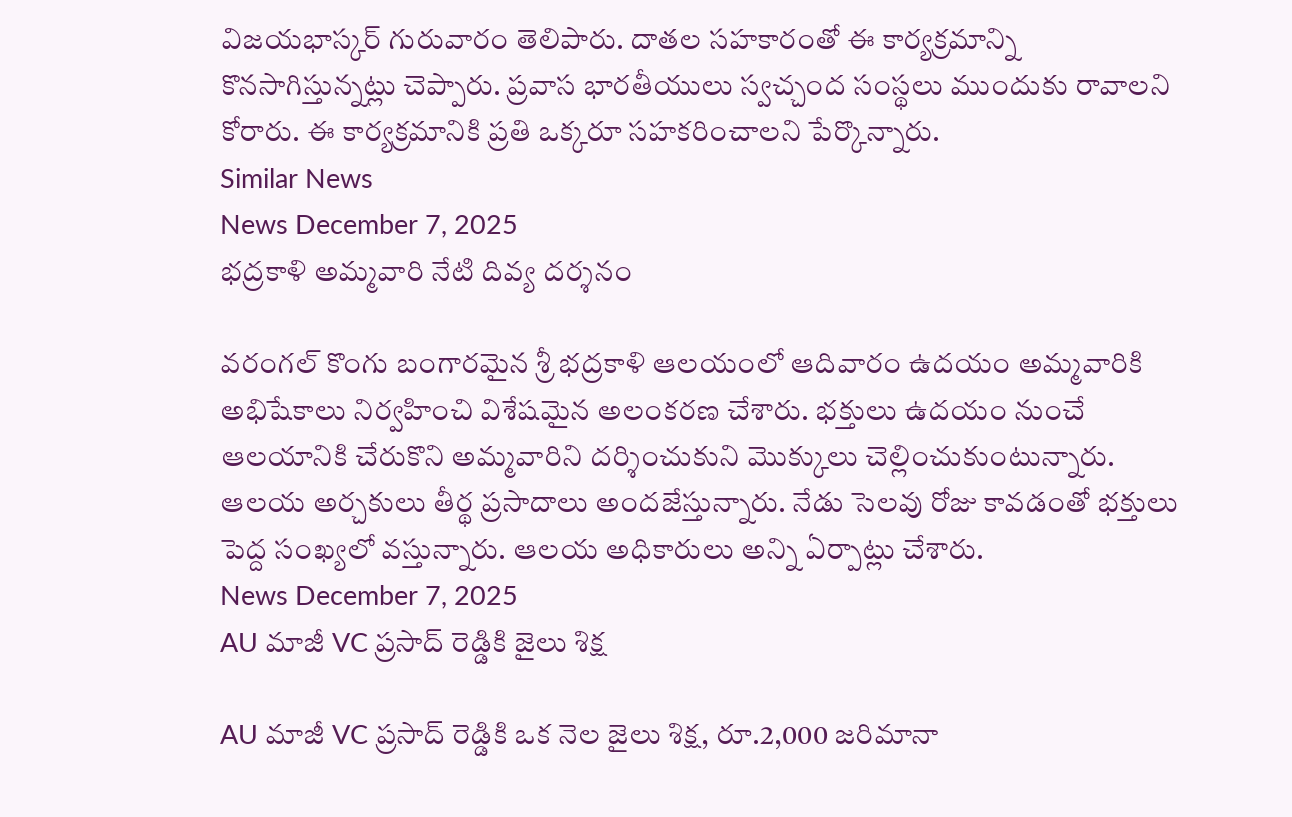విజయభాస్కర్ గురువారం తెలిపారు. దాతల సహకారంతో ఈ కార్యక్రమాన్ని కొనసాగిస్తున్నట్లు చెప్పారు. ప్రవాస భారతీయులు స్వచ్చంద సంస్థలు ముందుకు రావాలని కోరారు. ఈ కార్యక్రమానికి ప్రతి ఒక్కరూ సహకరించాలని పేర్కొన్నారు.
Similar News
News December 7, 2025
భద్రకాళి అమ్మవారి నేటి దివ్య దర్శనం

వరంగల్ కొంగు బంగారమైన శ్రీ భద్రకాళి ఆలయంలో ఆదివారం ఉదయం అమ్మవారికి అభిషేకాలు నిర్వహించి విశేషమైన అలంకరణ చేశారు. భక్తులు ఉదయం నుంచే ఆలయానికి చేరుకొని అమ్మవారిని దర్శించుకుని మొక్కులు చెల్లించుకుంటున్నారు. ఆలయ అర్చకులు తీర్థ ప్రసాదాలు అందజేస్తున్నారు. నేడు సెలవు రోజు కావడంతో భక్తులు పెద్ద సంఖ్యలో వస్తున్నారు. ఆలయ అధికారులు అన్ని ఏర్పాట్లు చేశారు.
News December 7, 2025
AU మాజీ VC ప్రసాద్ రెడ్డికి జైలు శిక్ష

AU మాజీ VC ప్రసాద్ రెడ్డికి ఒక నెల జైలు శిక్ష, రూ.2,000 జరిమానా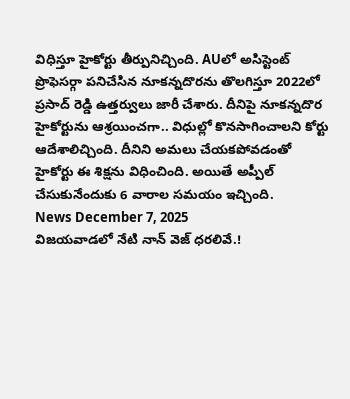విధిస్తూ హైకోర్టు తీర్పునిచ్చింది. AUలో అసిస్టెంట్ ప్రొఫెసర్గా పనిచేసిన నూకన్నదొరను తొలగిస్తూ 2022లో ప్రసాద్ రెడ్డి ఉత్తర్వులు జారీ చేశారు. దీనిపై నూకన్నదొర హైకోర్టును ఆశ్రయించగా.. విధుల్లో కొనసాగించాలని కోర్టు ఆదేశాలిచ్చింది. దీనిని అమలు చేయకపోవడంతో హైకోర్టు ఈ శిక్షను విధించింది. అయితే అప్పీల్ చేసుకునేందుకు 6 వారాల సమయం ఇచ్చింది.
News December 7, 2025
విజయవాడలో నేటి నాన్ వెజ్ ధరలివే.!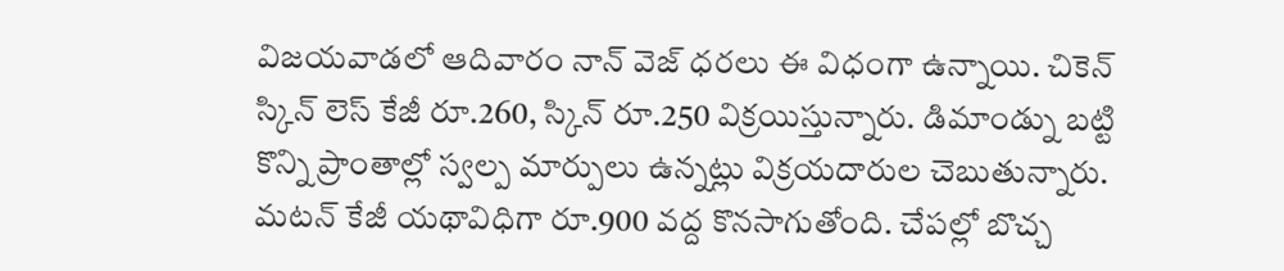విజయవాడలో ఆదివారం నాన్ వెజ్ ధరలు ఈ విధంగా ఉన్నాయి. చికెన్ స్కిన్ లెస్ కేజీ రూ.260, స్కిన్ రూ.250 విక్రయిస్తున్నారు. డిమాండ్ను బట్టి కొన్ని ప్రాంతాల్లో స్వల్ప మార్పులు ఉన్నట్లు విక్రయదారుల చెబుతున్నారు. మటన్ కేజీ యథావిధిగా రూ.900 వద్ద కొనసాగుతోంది. చేపల్లో బొచ్చ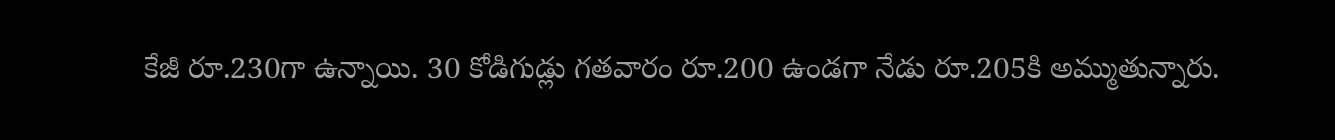కేజీ రూ.230గా ఉన్నాయి. 30 కోడిగుడ్లు గతవారం రూ.200 ఉండగా నేడు రూ.205కి అమ్ముతున్నారు.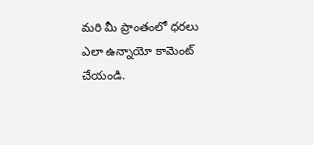మరి మీ ప్రాంతంలో ధరలు ఎలా ఉన్నాయో కామెంట్ చేయండి.